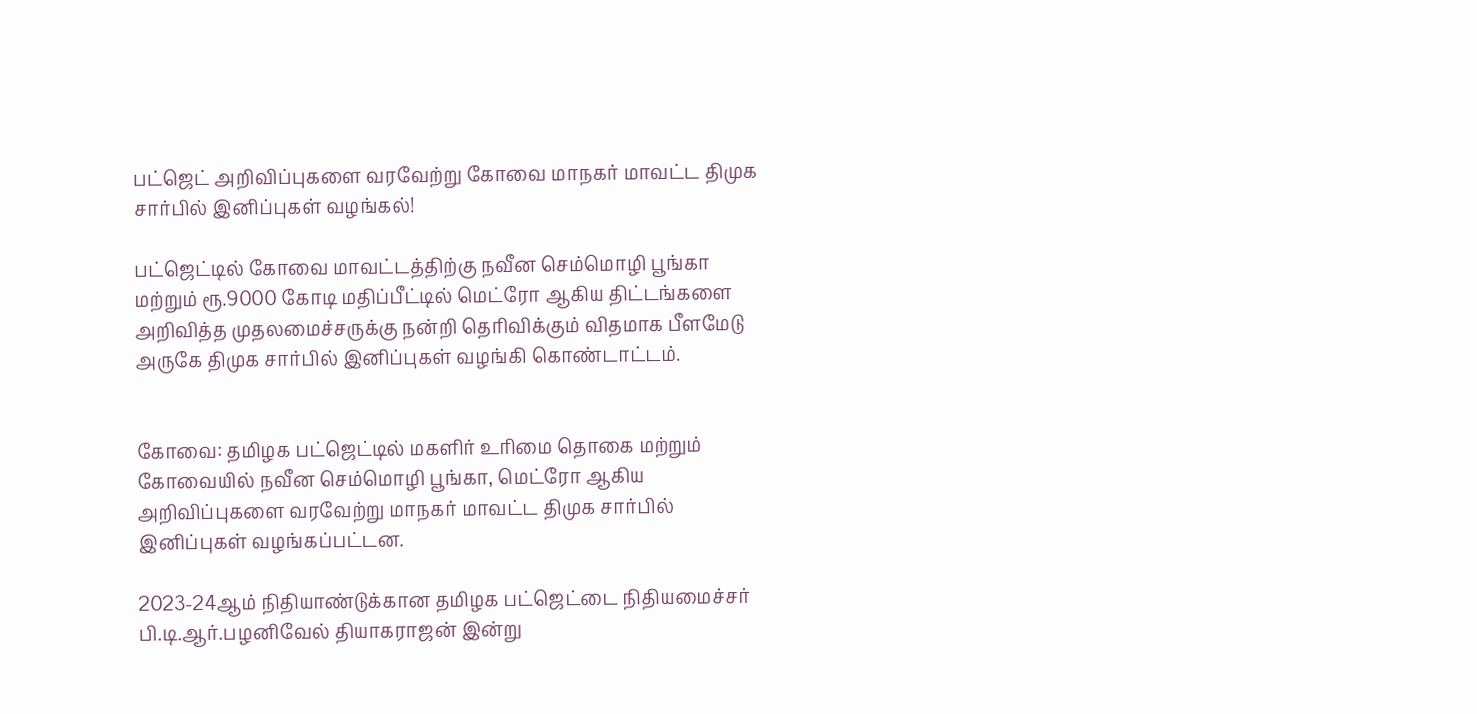பட்ஜெட் அறிவிப்புகளை வரவேற்று கோவை மாநகர் மாவட்ட திமுக சார்பில் இனிப்புகள் வழங்கல்!

பட்ஜெட்டில் கோவை மாவட்டத்திற்கு நவீன செம்மொழி பூங்கா மற்றும் ரூ.9000 கோடி மதிப்பீட்டில் மெட்ரோ ஆகிய திட்டங்களை அறிவித்த முதலமைச்சருக்கு நன்றி தெரிவிக்கும் விதமாக பீளமேடு அருகே திமுக சார்பில் இனிப்புகள் வழங்கி கொண்டாட்டம்.


கோவை: தமிழக பட்ஜெட்டில் மகளிர் உரிமை தொகை மற்றும் கோவையில் நவீன செம்மொழி பூங்கா, மெட்ரோ ஆகிய அறிவிப்புகளை வரவேற்று மாநகர் மாவட்ட திமுக சார்பில் இனிப்புகள் வழங்கப்பட்டன.

2023-24ஆம் நிதியாண்டுக்கான தமிழக பட்ஜெட்டை நிதியமைச்சர் பி.டி.ஆர்.பழனிவேல் தியாகராஜன் இன்று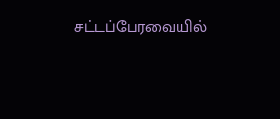சட்டப்பேரவையில்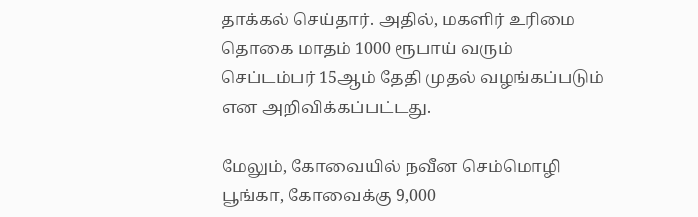தாக்கல் செய்தார். அதில், மகளிர் உரிமை தொகை மாதம் 1000 ரூபாய் வரும் செப்டம்பர் 15ஆம் தேதி முதல் வழங்கப்படும் என அறிவிக்கப்பட்டது.

மேலும், கோவையில் நவீன செம்மொழி பூங்கா, கோவைக்கு 9,000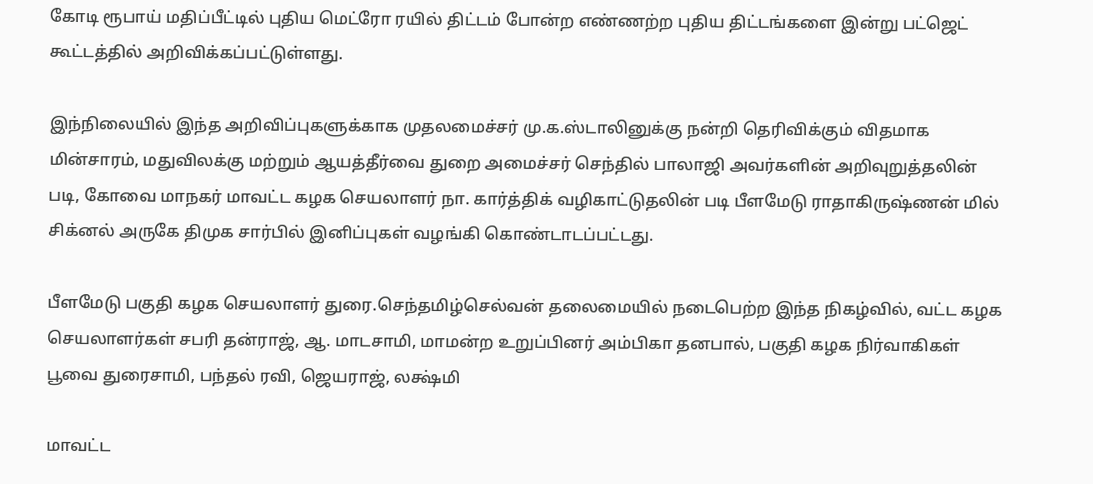கோடி ரூபாய் மதிப்பீட்டில் புதிய மெட்ரோ ரயில் திட்டம் போன்ற எண்ணற்ற புதிய திட்டங்களை இன்று பட்ஜெட் கூட்டத்தில் அறிவிக்கப்பட்டுள்ளது.

இந்நிலையில் இந்த அறிவிப்புகளுக்காக முதலமைச்சர் மு.க.ஸ்டாலினுக்கு நன்றி தெரிவிக்கும் விதமாக மின்சாரம், மதுவிலக்கு மற்றும் ஆயத்தீர்வை துறை அமைச்சர் செந்தில் பாலாஜி அவர்களின் அறிவுறுத்தலின் படி, கோவை மாநகர் மாவட்ட கழக செயலாளர் நா. கார்த்திக் வழிகாட்டுதலின் படி பீளமேடு ராதாகிருஷ்ணன் மில் சிக்னல் அருகே திமுக சார்பில் இனிப்புகள் வழங்கி கொண்டாடப்பட்டது.

பீளமேடு பகுதி கழக செயலாளர் துரை.செந்தமிழ்செல்வன் தலைமையில் நடைபெற்ற இந்த நிகழ்வில், வட்ட கழக செயலாளர்கள் சபரி தன்ராஜ், ஆ. மாடசாமி, மாமன்ற உறுப்பினர் அம்பிகா தனபால், பகுதி கழக நிர்வாகிகள் பூவை துரைசாமி, பந்தல் ரவி, ஜெயராஜ், லக்ஷ்மி

மாவட்ட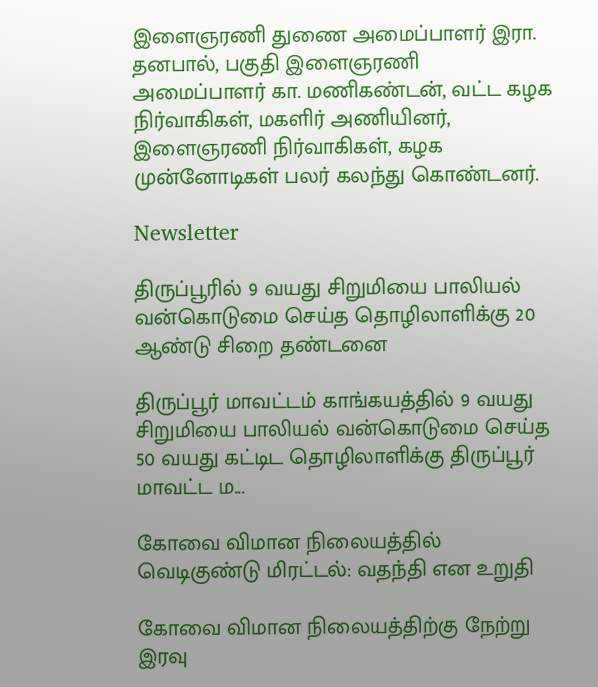இளைஞரணி துணை அமைப்பாளர் இரா. தனபால், பகுதி இளைஞரணி அமைப்பாளர் கா. மணிகண்டன், வட்ட கழக நிர்வாகிகள், மகளிர் அணியினர், இளைஞரணி நிர்வாகிகள், கழக முன்னோடிகள் பலர் கலந்து கொண்டனர்.

Newsletter

திருப்பூரில் 9 வயது சிறுமியை பாலியல் வன்கொடுமை செய்த தொழிலாளிக்கு 20 ஆண்டு சிறை தண்டனை

திருப்பூர் மாவட்டம் காங்கயத்தில் 9 வயது சிறுமியை பாலியல் வன்கொடுமை செய்த 50 வயது கட்டிட தொழிலாளிக்கு திருப்பூர் மாவட்ட ம...

கோவை விமான நிலையத்தில் வெடிகுண்டு மிரட்டல்: வதந்தி என உறுதி

கோவை விமான நிலையத்திற்கு நேற்று இரவு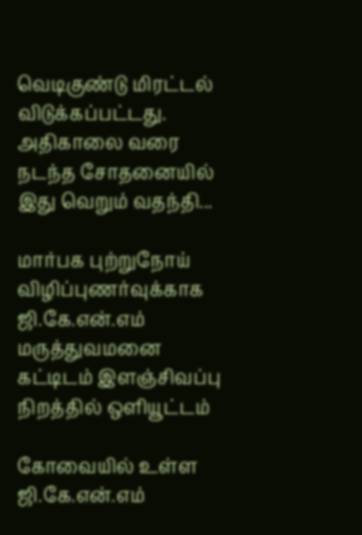வெடிகுண்டு மிரட்டல் விடுக்கப்பட்டது. அதிகாலை வரை நடந்த சோதனையில் இது வெறும் வதந்தி...

மார்பக புற்றுநோய் விழிப்புணர்வுக்காக ஜி.கே.என்.எம் மருத்துவமனை கட்டிடம் இளஞ்சிவப்பு நிறத்தில் ஒளியூட்டம்

கோவையில் உள்ள ஜி.கே.என்.எம்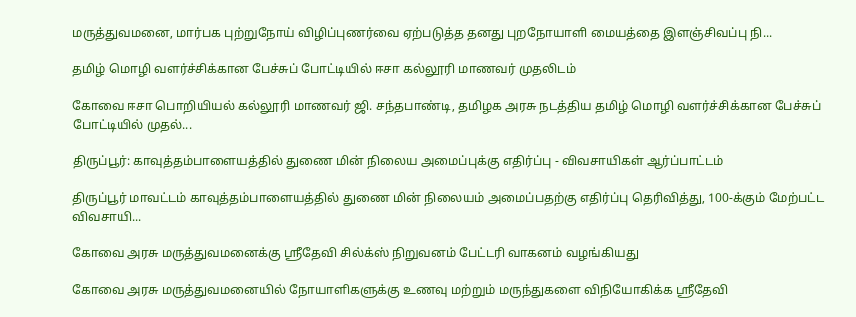மருத்துவமனை, மார்பக புற்றுநோய் விழிப்புணர்வை ஏற்படுத்த தனது புறநோயாளி மையத்தை இளஞ்சிவப்பு நி...

தமிழ் மொழி வளர்ச்சிக்கான பேச்சுப் போட்டியில் ஈசா கல்லூரி மாணவர் முதலிடம்

கோவை ஈசா பொறியியல் கல்லூரி மாணவர் ஜி. சந்தபாண்டி, தமிழக அரசு நடத்திய தமிழ் மொழி வளர்ச்சிக்கான பேச்சுப் போட்டியில் முதல்...

திருப்பூர்: காவுத்தம்பாளையத்தில் துணை மின் நிலைய அமைப்புக்கு எதிர்ப்பு - விவசாயிகள் ஆர்ப்பாட்டம்

திருப்பூர் மாவட்டம் காவுத்தம்பாளையத்தில் துணை மின் நிலையம் அமைப்பதற்கு எதிர்ப்பு தெரிவித்து, 100-க்கும் மேற்பட்ட விவசாயி...

கோவை அரசு மருத்துவமனைக்கு ஸ்ரீதேவி சில்க்ஸ் நிறுவனம் பேட்டரி வாகனம் வழங்கியது

கோவை அரசு மருத்துவமனையில் நோயாளிகளுக்கு உணவு மற்றும் மருந்துகளை விநியோகிக்க ஸ்ரீதேவி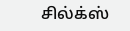சில்க்ஸ்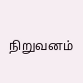நிறுவனம்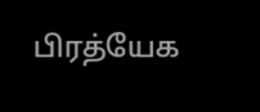பிரத்யேக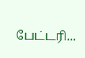பேட்டரி...